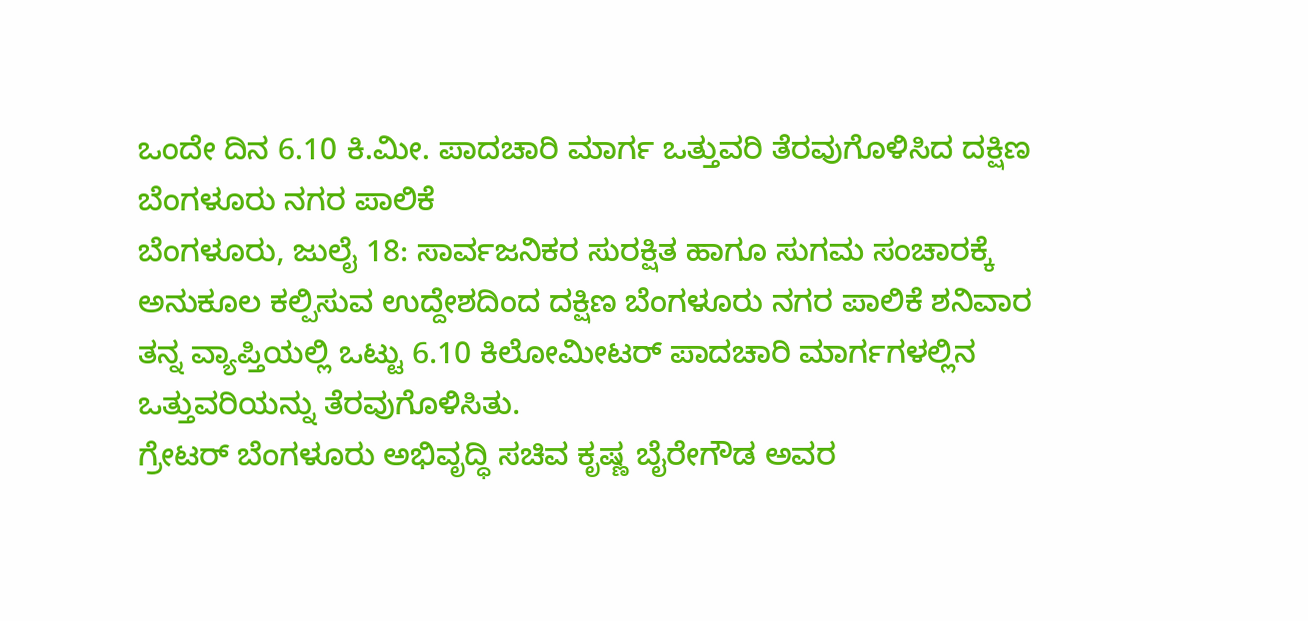ಒಂದೇ ದಿನ 6.10 ಕಿ.ಮೀ. ಪಾದಚಾರಿ ಮಾರ್ಗ ಒತ್ತುವರಿ ತೆರವುಗೊಳಿಸಿದ ದಕ್ಷಿಣ ಬೆಂಗಳೂರು ನಗರ ಪಾಲಿಕೆ
ಬೆಂಗಳೂರು, ಜುಲೈ 18: ಸಾರ್ವಜನಿಕರ ಸುರಕ್ಷಿತ ಹಾಗೂ ಸುಗಮ ಸಂಚಾರಕ್ಕೆ ಅನುಕೂಲ ಕಲ್ಪಿಸುವ ಉದ್ದೇಶದಿಂದ ದಕ್ಷಿಣ ಬೆಂಗಳೂರು ನಗರ ಪಾಲಿಕೆ ಶನಿವಾರ ತನ್ನ ವ್ಯಾಪ್ತಿಯಲ್ಲಿ ಒಟ್ಟು 6.10 ಕಿಲೋಮೀಟರ್ ಪಾದಚಾರಿ ಮಾರ್ಗಗಳಲ್ಲಿನ ಒತ್ತುವರಿಯನ್ನು ತೆರವುಗೊಳಿಸಿತು.
ಗ್ರೇಟರ್ ಬೆಂಗಳೂರು ಅಭಿವೃದ್ಧಿ ಸಚಿವ ಕೃಷ್ಣ ಬೈರೇಗೌಡ ಅವರ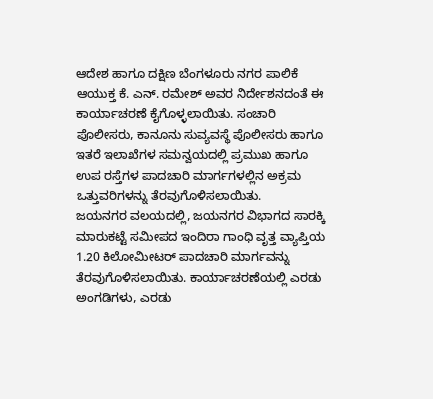ಆದೇಶ ಹಾಗೂ ದಕ್ಷಿಣ ಬೆಂಗಳೂರು ನಗರ ಪಾಲಿಕೆ ಆಯುಕ್ತ ಕೆ. ಎನ್. ರಮೇಶ್ ಅವರ ನಿರ್ದೇಶನದಂತೆ ಈ ಕಾರ್ಯಾಚರಣೆ ಕೈಗೊಳ್ಳಲಾಯಿತು. ಸಂಚಾರಿ ಪೊಲೀಸರು, ಕಾನೂನು ಸುವ್ಯವಸ್ಥೆ ಪೊಲೀಸರು ಹಾಗೂ ಇತರೆ ಇಲಾಖೆಗಳ ಸಮನ್ವಯದಲ್ಲಿ ಪ್ರಮುಖ ಹಾಗೂ ಉಪ ರಸ್ತೆಗಳ ಪಾದಚಾರಿ ಮಾರ್ಗಗಳಲ್ಲಿನ ಅಕ್ರಮ ಒತ್ತುವರಿಗಳನ್ನು ತೆರವುಗೊಳಿಸಲಾಯಿತು.
ಜಯನಗರ ವಲಯದಲ್ಲಿ, ಜಯನಗರ ವಿಭಾಗದ ಸಾರಕ್ಕಿ ಮಾರುಕಟ್ಟೆ ಸಮೀಪದ ಇಂದಿರಾ ಗಾಂಧಿ ವೃತ್ತ ವ್ಯಾಪ್ತಿಯ 1.20 ಕಿಲೋಮೀಟರ್ ಪಾದಚಾರಿ ಮಾರ್ಗವನ್ನು ತೆರವುಗೊಳಿಸಲಾಯಿತು. ಕಾರ್ಯಾಚರಣೆಯಲ್ಲಿ ಎರಡು ಅಂಗಡಿಗಳು, ಎರಡು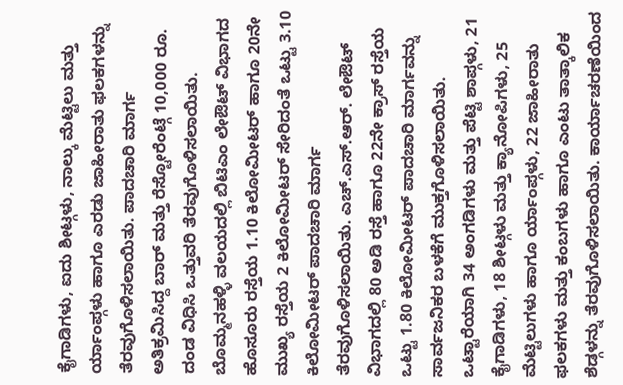ಕೈಗಾಡಿಗಳು, ಐದು ಶೀಟ್ಗಳು, ನಾಲ್ಕು ಮೆಟ್ಟಿಲು ಮತ್ತು ರ್ಯಾಂಪ್ಗಳು ಹಾಗೂ ಎರಡು ಜಾಹೀರಾತು ಫಲಕಗಳನ್ನು ತೆರವುಗೊಳಿಸಲಾಯಿತು. ಪಾದಚಾರಿ ಮಾರ್ಗ ಅತಿಕ್ರಮಿಸಿದ್ದ ಬಾರ್ ಮತ್ತು ರೆಸ್ಟೋರೆಂಟ್ಗೆ 10,000 ರೂ. ದಂಡ ವಿಧಿಸಿ ಒತ್ತುವರಿ ತೆರವುಗೊಳಿಸಲಾಯಿತು.
ಬೊಮ್ಮನಹಳ್ಳಿ ವಲಯದಲ್ಲಿ ಬಿಟಿಎಂ ಲೇಔಟ್ ವಿಭಾಗದ ಹೊಸೂರು ರಸ್ತೆಯ 1.10 ಕಿಲೋಮೀಟರ್ ಹಾಗೂ 20ನೇ ಮುಖ್ಯ ರಸ್ತೆಯ 2 ಕಿಲೋಮೀಟರ್ ಸೇರಿದಂತೆ ಒಟ್ಟು 3.10 ಕಿಲೋಮೀಟರ್ ಪಾದಚಾರಿ ಮಾರ್ಗ ತೆರವುಗೊಳಿಸಲಾಯಿತು. ಎಚ್.ಎಸ್.ಆರ್. ಲೇಔಟ್ ವಿಭಾಗದಲ್ಲಿ 80 ಅಡಿ ರಸ್ತೆ ಹಾಗೂ 22ನೇ ಕ್ರಾಸ್ ರಸ್ತೆಯ ಒಟ್ಟು 1.80 ಕಿಲೋಮೀಟರ್ ಪಾದಚಾರಿ ಮಾರ್ಗವನ್ನು ಸಾರ್ವಜನಿಕರ ಬಳಕೆಗೆ ಮುಕ್ತಗೊಳಿಸಲಾಯಿತು.
ಒಟ್ಟಾರೆಯಾಗಿ 34 ಅಂಗಡಿಗಳು ಮತ್ತು ಪೆಟ್ಟಿ ಶಾಪ್ಗಳು, 21 ಕೈಗಾಡಿಗಳು, 18 ಶೀಟ್ಗಳು ಮತ್ತು ಕ್ಯಾನೋಪಿಗಳು, 25 ಮೆಟ್ಟಿಲುಗಳು ಹಾಗೂ ರ್ಯಾಂಪ್ಗಳು, 22 ಜಾಹೀರಾತು ಫಲಕಗಳು ಮತ್ತು ಕಂಬಗಳು ಹಾಗೂ ಎಂಟು ತಾತ್ಕಾಲಿಕ ಶೆಡ್ಗಳನ್ನು ತೆರವುಗೊಳಿಸಲಾಯಿತು. ಕಾರ್ಯಾಚರಣೆಯಿಂದ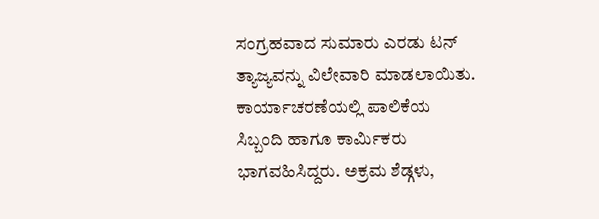ಸಂಗ್ರಹವಾದ ಸುಮಾರು ಎರಡು ಟನ್ ತ್ಯಾಜ್ಯವನ್ನು ವಿಲೇವಾರಿ ಮಾಡಲಾಯಿತು.
ಕಾರ್ಯಾಚರಣೆಯಲ್ಲಿ ಪಾಲಿಕೆಯ ಸಿಬ್ಬಂದಿ ಹಾಗೂ ಕಾರ್ಮಿಕರು ಭಾಗವಹಿಸಿದ್ದರು. ಅಕ್ರಮ ಶೆಡ್ಗಳು,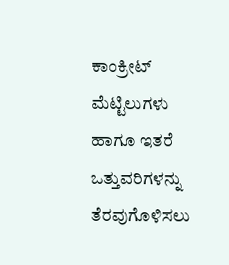ಕಾಂಕ್ರೀಟ್ ಮೆಟ್ಟಿಲುಗಳು ಹಾಗೂ ಇತರೆ ಒತ್ತುವರಿಗಳನ್ನು ತೆರವುಗೊಳಿಸಲು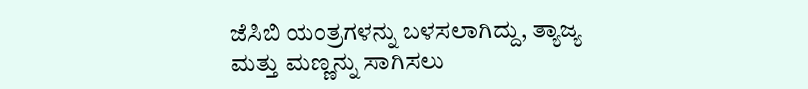ಜೆಸಿಬಿ ಯಂತ್ರಗಳನ್ನು ಬಳಸಲಾಗಿದ್ದು, ತ್ಯಾಜ್ಯ ಮತ್ತು ಮಣ್ಣನ್ನು ಸಾಗಿಸಲು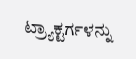ಟ್ರ್ಯಾಕ್ಟರ್ಗಳನ್ನು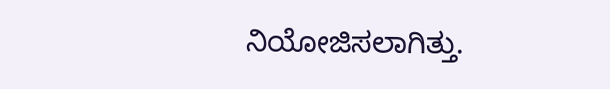ನಿಯೋಜಿಸಲಾಗಿತ್ತು.